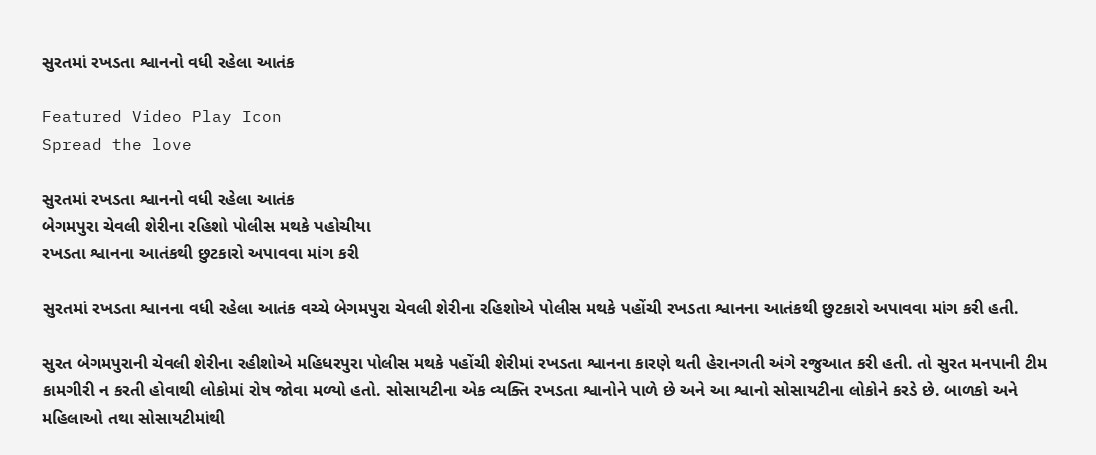સુરતમાં રખડતા શ્વાનનો વધી રહેલા આતંક

Featured Video Play Icon
Spread the love

સુરતમાં રખડતા શ્વાનનો વધી રહેલા આતંક
બેગમપુરા ચેવલી શેરીના રહિશો પોલીસ મથકે પહોચીયા
રખડતા શ્વાનના આતંકથી છુટકારો અપાવવા માંગ કરી

સુરતમાં રખડતા શ્વાનના વધી રહેલા આતંક વચ્ચે બેગમપુરા ચેવલી શેરીના રહિશોએ પોલીસ મથકે પહોંચી રખડતા શ્વાનના આતંકથી છુટકારો અપાવવા માંગ કરી હતી.

સુરત બેગમપુરાની ચેવલી શેરીના રહીશોએ મહિધરપુરા પોલીસ મથકે પહોંચી શેરીમાં રખડતા શ્વાનના કારણે થતી હેરાનગતી અંગે રજુઆત કરી હતી. તો સુરત મનપાની ટીમ કામગીરી ન કરતી હોવાથી લોકોમાં રોષ જોવા મળ્યો હતો. સોસાયટીના એક વ્યક્તિ રખડતા શ્વાનોને પાળે છે અને આ શ્વાનો સોસાયટીના લોકોને કરડે છે. બાળકો અને મહિલાઓ તથા સોસાયટીમાંથી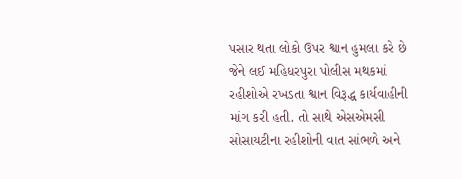પસાર થતા લોકો ઉપર શ્વાન હુમલા કરે છે જેને લઈ મહિધરપુરા પોલીસ મથકમાં રહીશોએ રખડતા શ્વાન વિરૂદ્ધ કાર્યવાહીની માંગ કરી હતી. તો સાથે એસએમસી સોસાયટીના રહીશોની વાત સાંભળે અને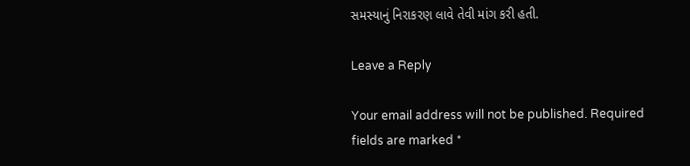સમસ્યાનું નિરાકરણ લાવે તેવી માંગ કરી હતી.

Leave a Reply

Your email address will not be published. Required fields are marked *